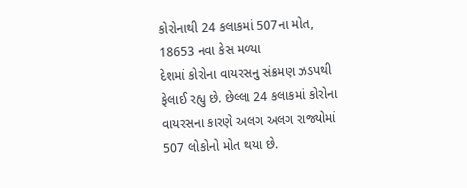કોરોનાથી 24 કલાકમાં 507ના મોત, 18653 નવા કેસ મળ્યા
દેશમાં કોરોના વાયરસનુ સંક્રમણ ઝડપથી ફેલાઈ રહ્યુ છે. છેલ્લા 24 કલાકમાં કોરોના વાયરસના કારણે અલગ અલગ રાજ્યોમાં 507 લોકોનો મોત થયા છે.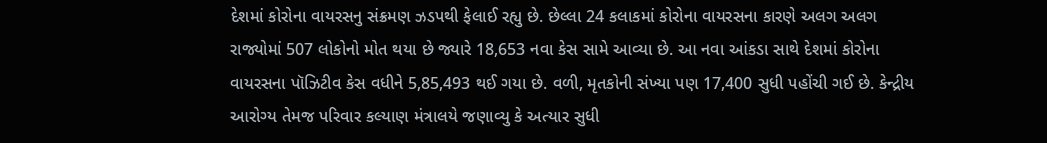દેશમાં કોરોના વાયરસનુ સંક્રમણ ઝડપથી ફેલાઈ રહ્યુ છે. છેલ્લા 24 કલાકમાં કોરોના વાયરસના કારણે અલગ અલગ રાજ્યોમાં 507 લોકોનો મોત થયા છે જ્યારે 18,653 નવા કેસ સામે આવ્યા છે. આ નવા આંકડા સાથે દેશમાં કોરોના વાયરસના પૉઝિટીવ કેસ વધીને 5,85,493 થઈ ગયા છે. વળી, મૃતકોની સંખ્યા પણ 17,400 સુધી પહોંચી ગઈ છે. કેન્દ્રીય આરોગ્ય તેમજ પરિવાર કલ્યાણ મંત્રાલયે જણાવ્યુ કે અત્યાર સુધી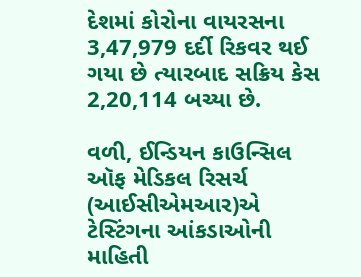દેશમાં કોરોના વાયરસના 3,47,979 દર્દી રિકવર થઈ ગયા છે ત્યારબાદ સક્રિય કેસ 2,20,114 બચ્યા છે.

વળી, ઈન્ડિયન કાઉન્સિલ ઑફ મેડિકલ રિસર્ચ (આઈસીએમઆર)એ ટેસ્ટિંગના આંકડાઓની માહિતી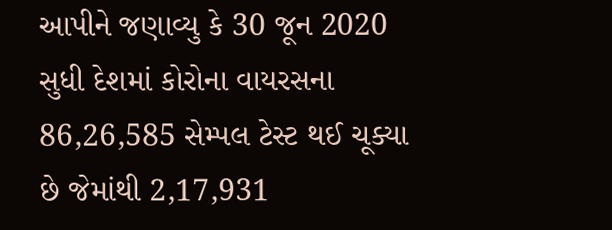આપીને જણાવ્યુ કે 30 જૂન 2020 સુધી દેશમાં કોરોના વાયરસના 86,26,585 સેમ્પલ ટેસ્ટ થઈ ચૂક્યા છે જેમાંથી 2,17,931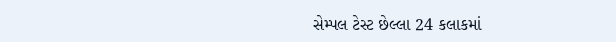સેમ્પલ ટેસ્ટ છેલ્લા 24 કલાકમાં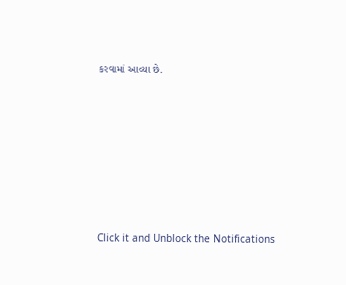કરવામાં આવ્યા છે.












Click it and Unblock the Notifications